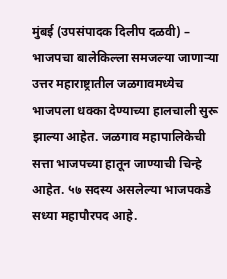मुंबई (उपसंपादक दिलीप दळवी) – भाजपचा बालेकिल्ला समजल्या जाणाऱ्या उत्तर महाराष्ट्रातील जळगावमध्येच भाजपला धक्का देण्याच्या हालचाली सुरू झाल्या आहेत. जळगाव महापालिकेची सत्ता भाजपच्या हातून जाण्याची चिन्हे आहेत. ५७ सदस्य असलेल्या भाजपकडे सध्या महापौरपद आहे.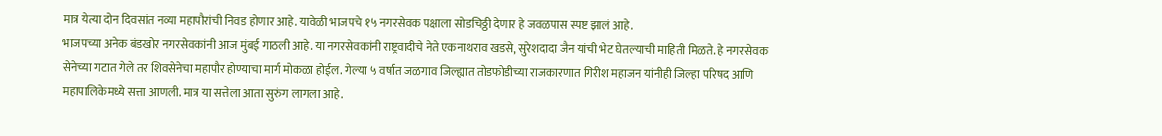मात्र येत्या दोन दिवसांत नव्या महापौरांची निवड होणार आहे. यावेळी भाजपचे १५ नगरसेवक पक्षाला सोडचिठ्ठी देणार हे जवळपास स्पष्ट झालं आहे.
भाजपच्या अनेक बंडखोर नगरसेवकांनी आज मुंबई गाठली आहे. या नगरसेवकांनी राष्ट्रवादीचे नेते एकनाथराव खडसे, सुरेशदादा जैन यांची भेट घेतल्याची माहिती मिळते. हे नगरसेवक सेनेच्या गटात गेले तर शिवसेनेचा महापौर होण्याचा मार्ग मोकळा होईल. गेल्या ५ वर्षात जळगाव जिल्ह्यात तोडफोडीच्या राजकारणात गिरीश महाजन यांनीही जिल्हा परिषद आणि महापालिकेमध्ये सत्ता आणली. मात्र या सत्तेला आता सुरुंग लागला आहे.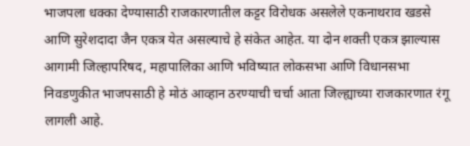भाजपला धक्का देण्यासाठी राजकारणातील कट्टर विरोधक असलेले एकनाथराव खडसे आणि सुरेशदादा जैन एकत्र येत असल्याचे हे संकेत आहेत. या दोन शक्ती एकत्र झाल्यास आगामी जिल्हापरिषद, महापालिका आणि भविष्यात लोकसभा आणि विधानसभा निवडणुकीत भाजपसाठी हे मोठं आव्हान ठरण्याची चर्चा आता जिल्ह्याच्या राजकारणात रंगू लागली आहे.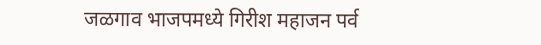जळगाव भाजपमध्ये गिरीश महाजन पर्व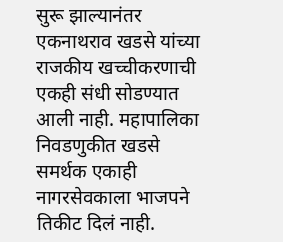सुरू झाल्यानंतर एकनाथराव खडसे यांच्या राजकीय खच्चीकरणाची एकही संधी सोडण्यात आली नाही. महापालिका निवडणुकीत खडसे समर्थक एकाही नागरसेवकाला भाजपने तिकीट दिलं नाही.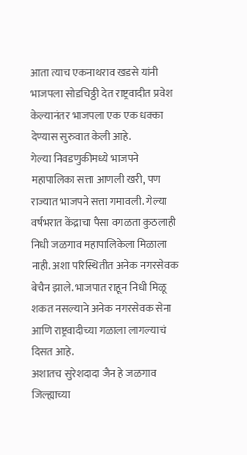आता त्याच एकनाथराव खडसे यांनी भाजपला सोडचिठ्ठी देत राष्ट्रवादीत प्रवेश केल्यानंतर भाजपला एक एक धक्का देण्यास सुरुवात केली आहे.
गेल्या निवडणुकीमध्ये भाजपने महापालिका सत्ता आणली खरी, पण राज्यात भाजपने सत्ता गमावली. गेल्या वर्षभरात केंद्राचा पैसा वगळता कुठलाही निधी जळगाव महापालिकेला मिळाला नाही. अशा परिस्थितीत अनेक नगरसेवक बेचैन झाले. भाजपात राहून निधी मिळू शकत नसल्याने अनेक नगरसेवक सेना आणि राष्ट्रवादीच्या गळाला लागल्याचं दिसत आहे.
अशातच सुरेशदादा जैन हे जळगाव जिल्ह्याच्या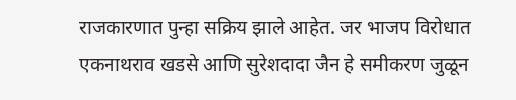राजकारणात पुन्हा सक्रिय झाले आहेत. जर भाजप विरोधात एकनाथराव खडसे आणि सुरेशदादा जैन हे समीकरण जुळून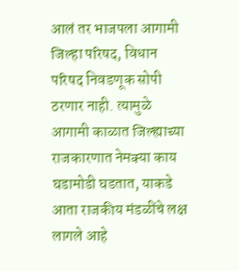आलं तर भाजपला आगामी जिल्हा परिषद, विधान परिषद निवडणूक सोपी ठरणार नाही. त्यामुळे आगामी काळात जिल्ह्याच्या राजकारणात नेमक्या काय घडामोडी घडतात, याकडे आता राजकीय मंडळींचे लक्ष लागले आहे